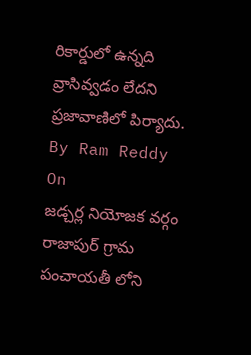రికార్డులో ఉన్నది వ్రాసివ్వడం లేదని ప్రజావాణిలో పిర్యాదు.
By Ram Reddy
On
జడ్చర్ల నియోజక వర్గం రాజాపుర్ గ్రామ పంచాయతీ లోని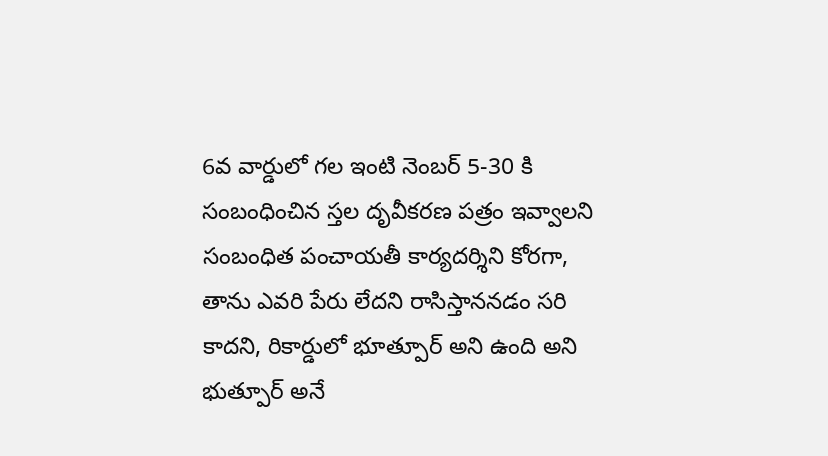6వ వార్డులో గల ఇంటి నెంబర్ 5-30 కి సంబంధించిన స్తల దృవీకరణ పత్రం ఇవ్వాలని సంబంధిత పంచాయతీ కార్యదర్శిని కోరగా, తాను ఎవరి పేరు లేదని రాసిస్తాననడం సరి కాదని, రికార్డులో భూత్పూర్ అని ఉంది అని భుత్పూర్ అనే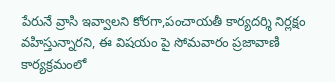పేరునే వ్రాసి ఇవ్వాలని కోరగా,పంచాయతీ కార్యదర్శి నిర్లక్షం వహిస్తున్నారని, ఈ విషయం పై సోమవారం ప్రజావాణి కార్యక్రమంలో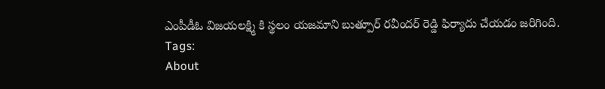ఎంపీడీఓ విజయలక్ష్మి కి స్థలం యజమాని బుత్పూర్ రవీందర్ రెడ్డి ఫిర్యాదు చేయడం జరిగింది.
Tags:
About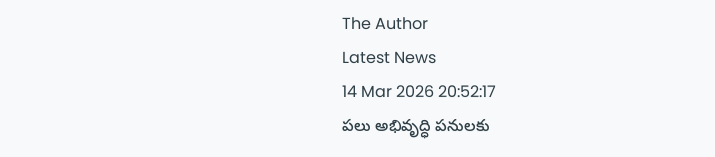The Author
Latest News
14 Mar 2026 20:52:17
పలు అభివృద్ధి పనులకు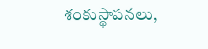శంకుస్థాపనలు,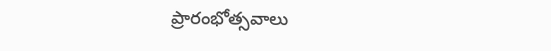ప్రారంభోత్సవాలు